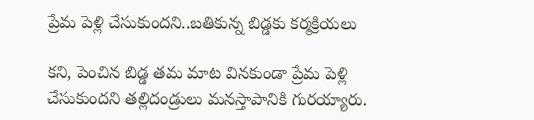ప్రేమ పెళ్లి చేసుకుందని..బతికున్న బిడ్డకు కర్మక్రియలు

కని, పెంచిన బిడ్డ తమ మాట వినకుండా ప్రేమ పెళ్లి చేసుకుందని తల్లిదండ్రులు మనస్తాపానికి గురయ్యారు.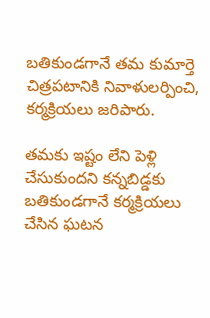బతికుండగానే తమ కుమార్తె చిత్రపటానికి నివాళులర్పించి, కర్మక్రియలు జరిపారు.

తమకు ఇష్టం లేని పెళ్లి చేసుకుందని కన్నబిడ్డకు బతికుండగానే కర్మక్రియలు చేసిన ఘటన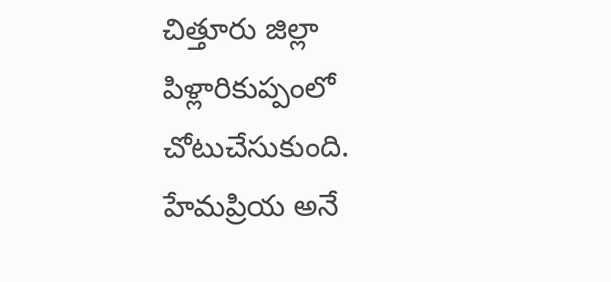చిత్తూరు జిల్లా పిళ్లారికుప్పంలో చోటుచేసుకుంది. హేమప్రియ అనే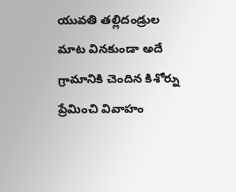యువతి తల్లిదండ్రుల మాట వినకుండా అదే గ్రామానికి చెందిన కిశోర్ను ప్రేమించి వివాహం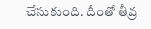చేసుకుంది. దీంతో తీవ్ర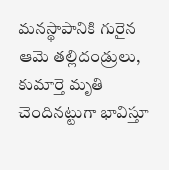మనస్థాపానికి గురైన ఆమె తల్లిదండ్రులు, కుమార్తె మృతి చెందినట్టుగా భావిస్తూ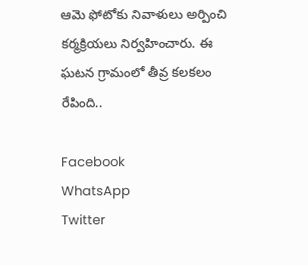ఆమె ఫోటోకు నివాళులు అర్పించి కర్మక్రియలు నిర్వహించారు. ఈ ఘటన గ్రామంలో తీవ్ర కలకలం రేపింది..

Facebook
WhatsApp
Twitter